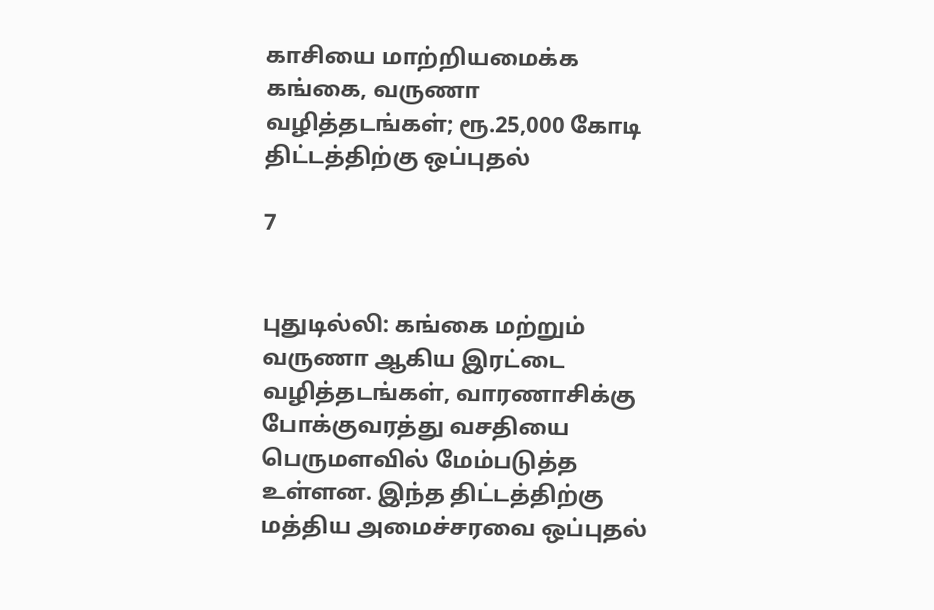காசியை மாற்றியமைக்க கங்கை, வருணா வழித்தடங்கள்; ரூ.25,000 கோடி திட்டத்திற்கு ஒப்புதல்

7


புதுடில்லி: கங்கை மற்றும் வருணா ஆகிய இரட்டை வழித்தடங்கள், வாரணாசிக்கு போக்குவரத்து வசதியை பெருமளவில் மேம்படுத்த உள்ளன. இந்த திட்டத்திற்கு மத்திய அமைச்சரவை ஒப்புதல்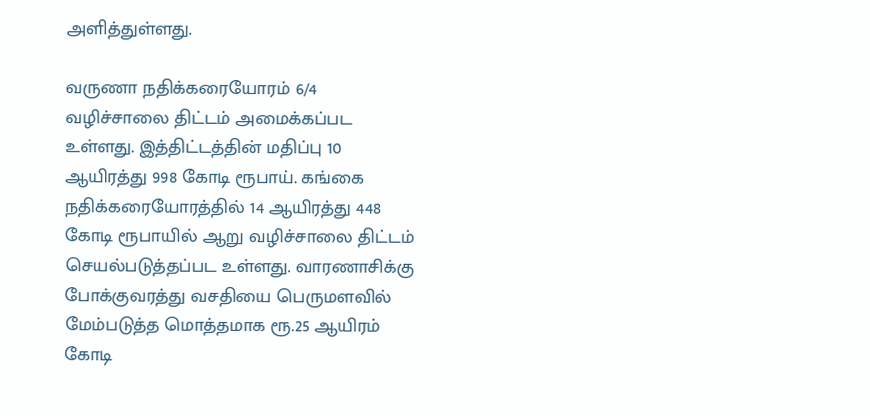அளித்துள்ளது.

வருணா நதிக்கரையோரம் 6/4 வழிச்சாலை திட்டம் அமைக்கப்பட உள்ளது. இத்திட்டத்தின் மதிப்பு 10 ஆயிரத்து 998 கோடி ரூபாய். கங்கை நதிக்கரையோரத்தில் 14 ஆயிரத்து 448 கோடி ரூபாயில் ஆறு வழிச்சாலை திட்டம் செயல்படுத்தப்பட உள்ளது. வாரணாசிக்கு போக்குவரத்து வசதியை பெருமளவில் மேம்படுத்த மொத்தமாக ரூ.25 ஆயிரம் கோடி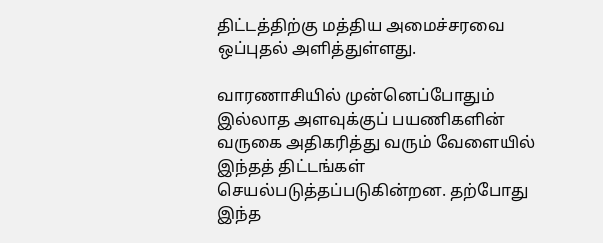திட்டத்திற்கு மத்திய அமைச்சரவை ஒப்புதல் அளித்துள்ளது.

வாரணாசியில் முன்னெப்போதும் இல்லாத அளவுக்குப் பயணிகளின் வருகை அதிகரித்து வரும் வேளையில் இந்தத் திட்டங்கள் செயல்படுத்தப்படுகின்றன. தற்போது இந்த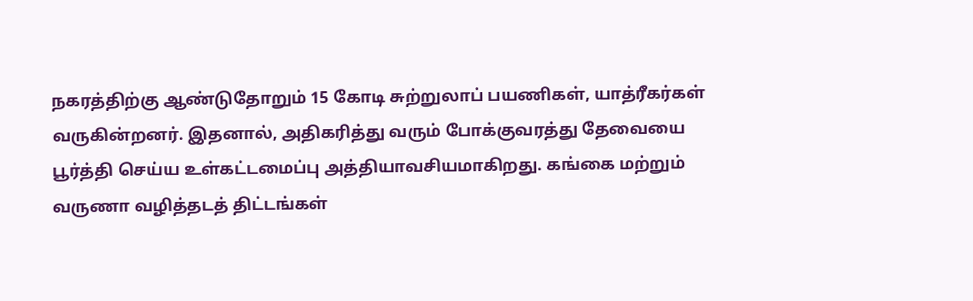நகரத்திற்கு ஆண்டுதோறும் 15 கோடி சுற்றுலாப் பயணிகள், யாத்ரீகர்கள் வருகின்றனர். இதனால், அதிகரித்து வரும் போக்குவரத்து தேவையை பூர்த்தி செய்ய உள்கட்டமைப்பு அத்தியாவசியமாகிறது. கங்கை மற்றும் வருணா வழித்தடத் திட்டங்கள்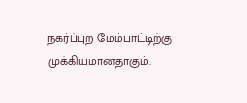நகர்ப்புற மேம்பாட்டிற்கு முக்கியமானதாகும்.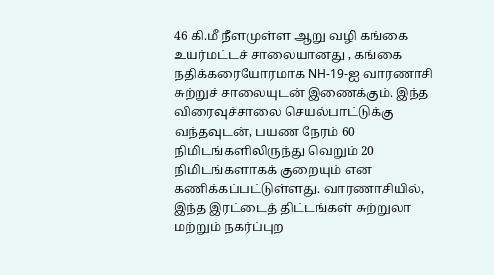46 கி.மீ நீளமுள்ள ஆறு வழி கங்கை உயர்மட்டச் சாலையானது , கங்கை நதிக்கரையோரமாக NH-19-ஐ வாரணாசி சுற்றுச் சாலையுடன் இணைக்கும். இந்த விரைவுச்சாலை செயல்பாட்டுக்கு வந்தவுடன், பயண நேரம் 60 நிமிடங்களிலிருந்து வெறும் 20 நிமிடங்களாகக் குறையும் என கணிக்கப்பட்டுள்ளது. வாரணாசியில், இந்த இரட்டைத் திட்டங்கள் சுற்றுலா மற்றும் நகர்ப்புற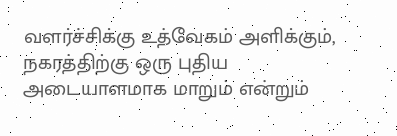வளர்ச்சிக்கு உத்வேகம் அளிக்கும், நகரத்திற்கு ஒரு புதிய அடையாளமாக மாறும் என்றும்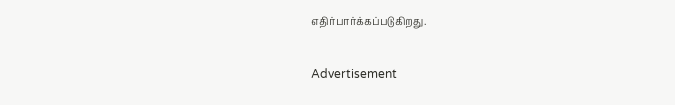எதிர்பார்க்கப்படுகிறது.

Advertisement